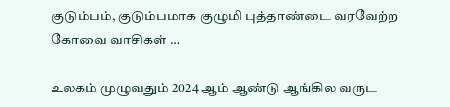குடும்பம், குடும்பமாக குழுமி புத்தாண்டை வரவேற்ற கோவை வாசிகள் …

உலகம் முழுவதும் 2024 ஆம் ஆண்டு ஆங்கில வருட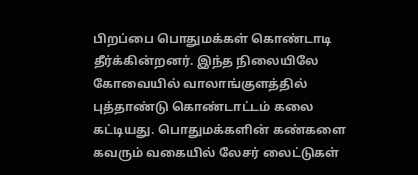பிறப்பை பொதுமக்கள் கொண்டாடி தீர்க்கின்றனர். இந்த நிலையிலே கோவையில் வாலாங்குளத்தில் புத்தாண்டு கொண்டாட்டம் கலை கட்டியது. பொதுமக்களின் கண்களை கவரும் வகையில் லேசர் லைட்டுகள்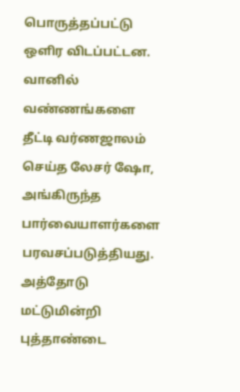பொருத்தப்பட்டு ஒளிர விடப்பட்டன. வானில் வண்ணங்களை தீட்டி வர்ணஜாலம் செய்த லேசர் ஷோ, அங்கிருந்த பார்வையாளர்களை பரவசப்படுத்தியது. அத்தோடு மட்டுமின்றி புத்தாண்டை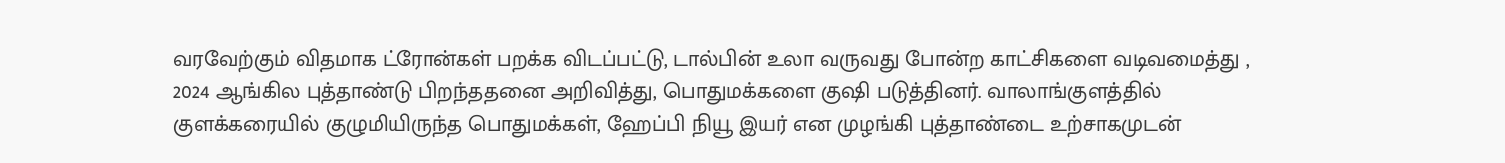வரவேற்கும் விதமாக ட்ரோன்கள் பறக்க விடப்பட்டு, டால்பின் உலா வருவது போன்ற காட்சிகளை வடிவமைத்து , 2024 ஆங்கில புத்தாண்டு பிறந்ததனை அறிவித்து, பொதுமக்களை குஷி படுத்தினர். வாலாங்குளத்தில் குளக்கரையில் குழுமியிருந்த பொதுமக்கள், ஹேப்பி நியூ இயர் என முழங்கி புத்தாண்டை உற்சாகமுடன்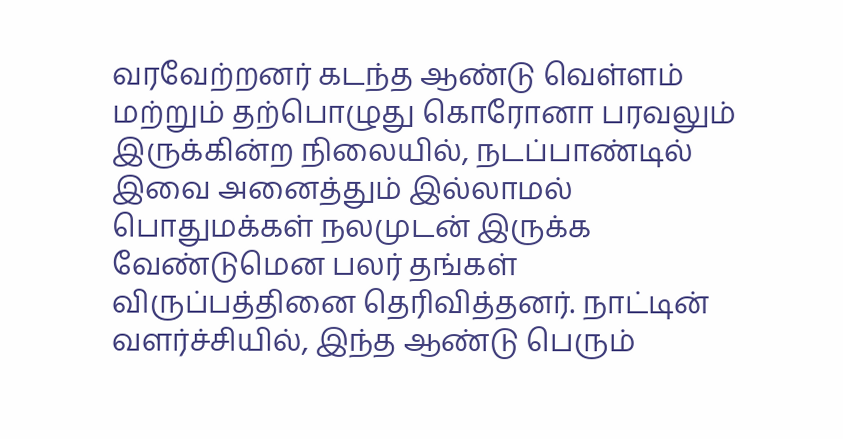வரவேற்றனர் கடந்த ஆண்டு வெள்ளம் மற்றும் தற்பொழுது கொரோனா பரவலும் இருக்கின்ற நிலையில், நடப்பாண்டில் இவை அனைத்தும் இல்லாமல் பொதுமக்கள் நலமுடன் இருக்க வேண்டுமென பலர் தங்கள் விருப்பத்தினை தெரிவித்தனர். நாட்டின் வளர்ச்சியில், இந்த ஆண்டு பெரும்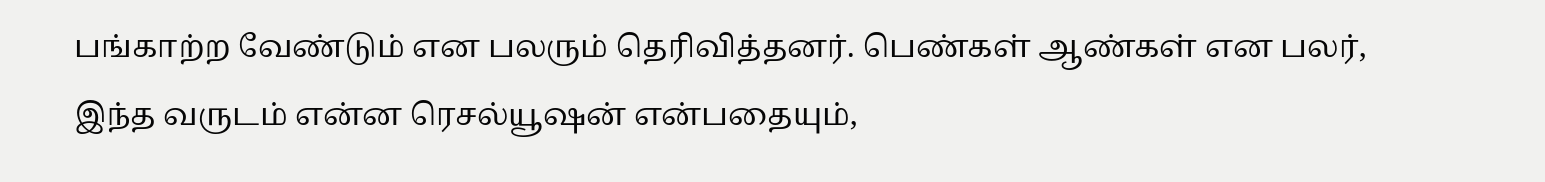பங்காற்ற வேண்டும் என பலரும் தெரிவித்தனர். பெண்கள் ஆண்கள் என பலர், இந்த வருடம் என்ன ரெசல்யூஷன் என்பதையும்,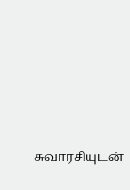சுவாரசியுடன்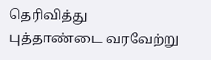தெரிவித்து புத்தாண்டை வரவேற்று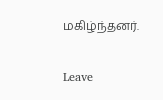மகிழ்ந்தனர்.

Leave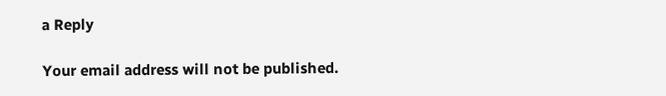a Reply

Your email address will not be published.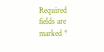Required fields are marked *